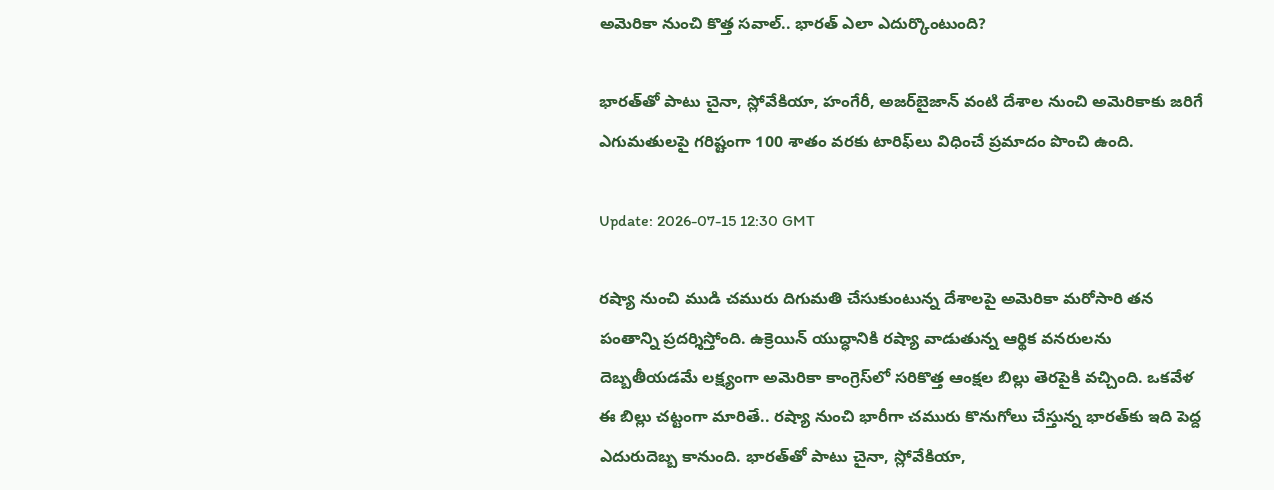అమెరికా నుంచి కొత్త సవాల్.. భారత్ ఎలా ఎదుర్కొంటుంది?

భారత్‌తో పాటు చైనా, స్లోవేకియా, హంగేరీ, అజర్‌బైజాన్ వంటి దేశాల నుంచి అమెరికాకు జరిగే ఎగుమతులపై గరిష్టంగా 100 శాతం వరకు టారిఫ్‌లు విధించే ప్రమాదం పొంచి ఉంది.

Update: 2026-07-15 12:30 GMT

రష్యా నుంచి ముడి చమురు దిగుమతి చేసుకుంటున్న దేశాలపై అమెరికా మరోసారి తన పంతాన్ని ప్రదర్శిస్తోంది. ఉక్రెయిన్ యుద్ధానికి రష్యా వాడుతున్న ఆర్థిక వనరులను దెబ్బతీయడమే లక్ష్యంగా అమెరికా కాంగ్రెస్‌లో సరికొత్త ఆంక్షల బిల్లు తెరపైకి వచ్చింది. ఒకవేళ ఈ బిల్లు చట్టంగా మారితే.. రష్యా నుంచి భారీగా చమురు కొనుగోలు చేస్తున్న భారత్‌కు ఇది పెద్ద ఎదురుదెబ్బ కానుంది. భారత్‌తో పాటు చైనా, స్లోవేకియా,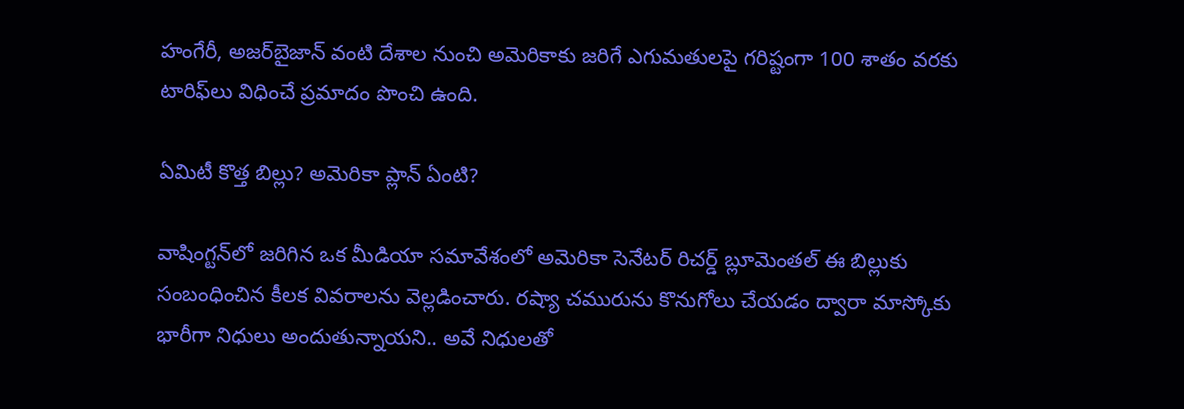హంగేరీ, అజర్‌బైజాన్ వంటి దేశాల నుంచి అమెరికాకు జరిగే ఎగుమతులపై గరిష్టంగా 100 శాతం వరకు టారిఫ్‌లు విధించే ప్రమాదం పొంచి ఉంది.

ఏమిటీ కొత్త బిల్లు? అమెరికా ప్లాన్ ఏంటి?

వాషింగ్టన్‌లో జరిగిన ఒక మీడియా సమావేశంలో అమెరికా సెనేటర్ రిచర్డ్ బ్లూమెంతల్ ఈ బిల్లుకు సంబంధించిన కీలక వివరాలను వెల్లడించారు. రష్యా చమురును కొనుగోలు చేయడం ద్వారా మాస్కోకు భారీగా నిధులు అందుతున్నాయని.. అవే నిధులతో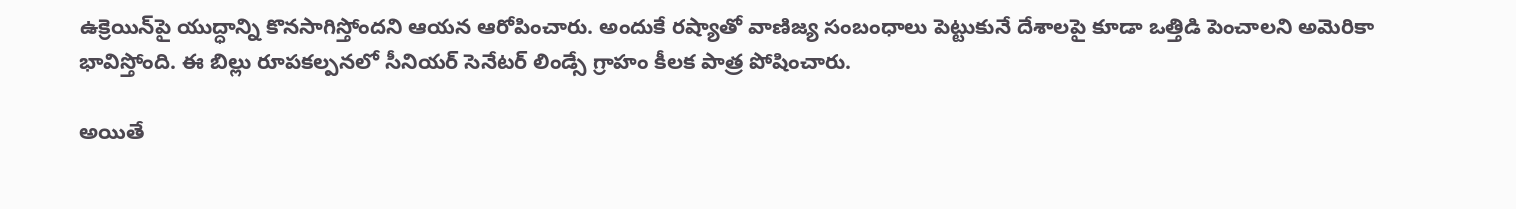ఉక్రెయిన్‌పై యుద్ధాన్ని కొనసాగిస్తోందని ఆయన ఆరోపించారు. అందుకే రష్యాతో వాణిజ్య సంబంధాలు పెట్టుకునే దేశాలపై కూడా ఒత్తిడి పెంచాలని అమెరికా భావిస్తోంది. ఈ బిల్లు రూపకల్పనలో సీనియర్ సెనేటర్ లిండ్సే గ్రాహం కీలక పాత్ర పోషించారు.

అయితే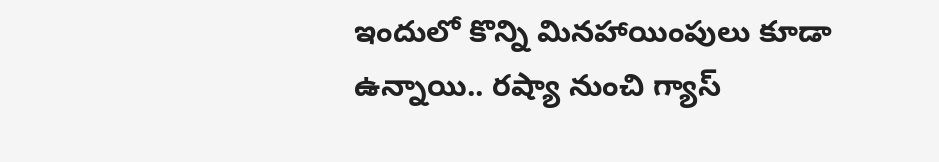ఇందులో కొన్ని మినహాయింపులు కూడా ఉన్నాయి.. రష్యా నుంచి గ్యాస్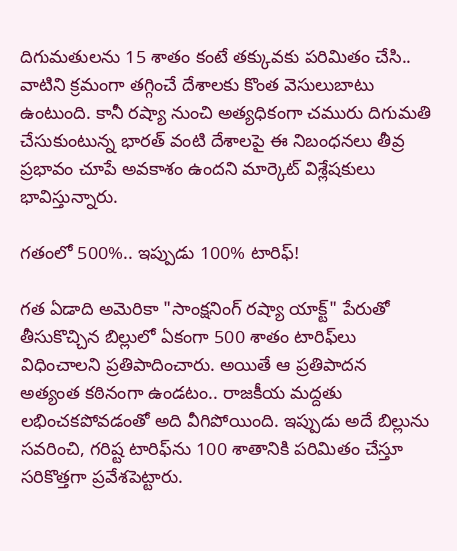దిగుమతులను 15 శాతం కంటే తక్కువకు పరిమితం చేసి.. వాటిని క్రమంగా తగ్గించే దేశాలకు కొంత వెసులుబాటు ఉంటుంది. కానీ రష్యా నుంచి అత్యధికంగా చమురు దిగుమతి చేసుకుంటున్న భారత్ వంటి దేశాలపై ఈ నిబంధనలు తీవ్ర ప్రభావం చూపే అవకాశం ఉందని మార్కెట్ విశ్లేషకులు భావిస్తున్నారు.

గతంలో 500%.. ఇప్పుడు 100% టారిఫ్!

గత ఏడాది అమెరికా "సాంక్షనింగ్ రష్యా యాక్ట్" పేరుతో తీసుకొచ్చిన బిల్లులో ఏకంగా 500 శాతం టారిఫ్‌లు విధించాలని ప్రతిపాదించారు. అయితే ఆ ప్రతిపాదన అత్యంత కఠినంగా ఉండటం.. రాజకీయ మద్దతు లభించకపోవడంతో అది వీగిపోయింది. ఇప్పుడు అదే బిల్లును సవరించి, గరిష్ట టారిఫ్‌ను 100 శాతానికి పరిమితం చేస్తూ సరికొత్తగా ప్రవేశపెట్టారు.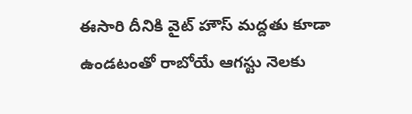ఈసారి దీనికి వైట్ హౌస్ మద్దతు కూడా ఉండటంతో రాబోయే ఆగస్టు నెలకు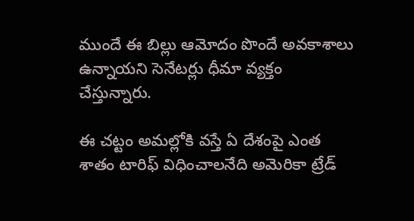ముందే ఈ బిల్లు ఆమోదం పొందే అవకాశాలు ఉన్నాయని సెనేటర్లు ధీమా వ్యక్తం చేస్తున్నారు.

ఈ చట్టం అమల్లోకి వస్తే ఏ దేశంపై ఎంత శాతం టారిఫ్ విధించాలనేది అమెరికా ట్రేడ్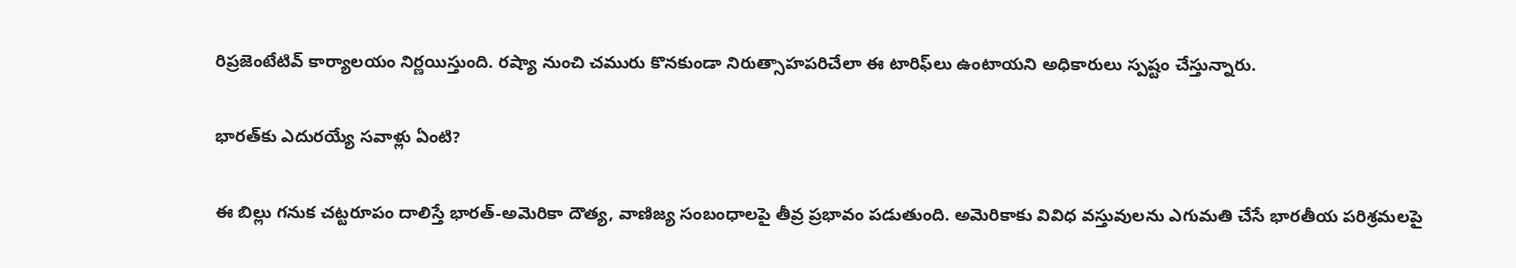రిప్రజెంటేటివ్ కార్యాలయం నిర్ణయిస్తుంది. రష్యా నుంచి చమురు కొనకుండా నిరుత్సాహపరిచేలా ఈ టారిఫ్‌లు ఉంటాయని అధికారులు స్పష్టం చేస్తున్నారు.

భారత్‌కు ఎదురయ్యే సవాళ్లు ఏంటి?

ఈ బిల్లు గనుక చట్టరూపం దాలిస్తే భారత్-అమెరికా దౌత్య, వాణిజ్య సంబంధాలపై తీవ్ర ప్రభావం పడుతుంది. అమెరికాకు వివిధ వస్తువులను ఎగుమతి చేసే భారతీయ పరిశ్రమలపై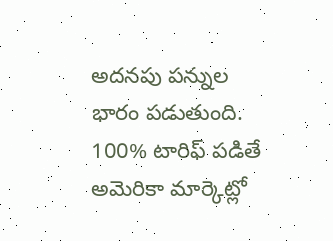అదనపు పన్నుల భారం పడుతుంది. 100% టారిఫ్ పడితే అమెరికా మార్కెట్లో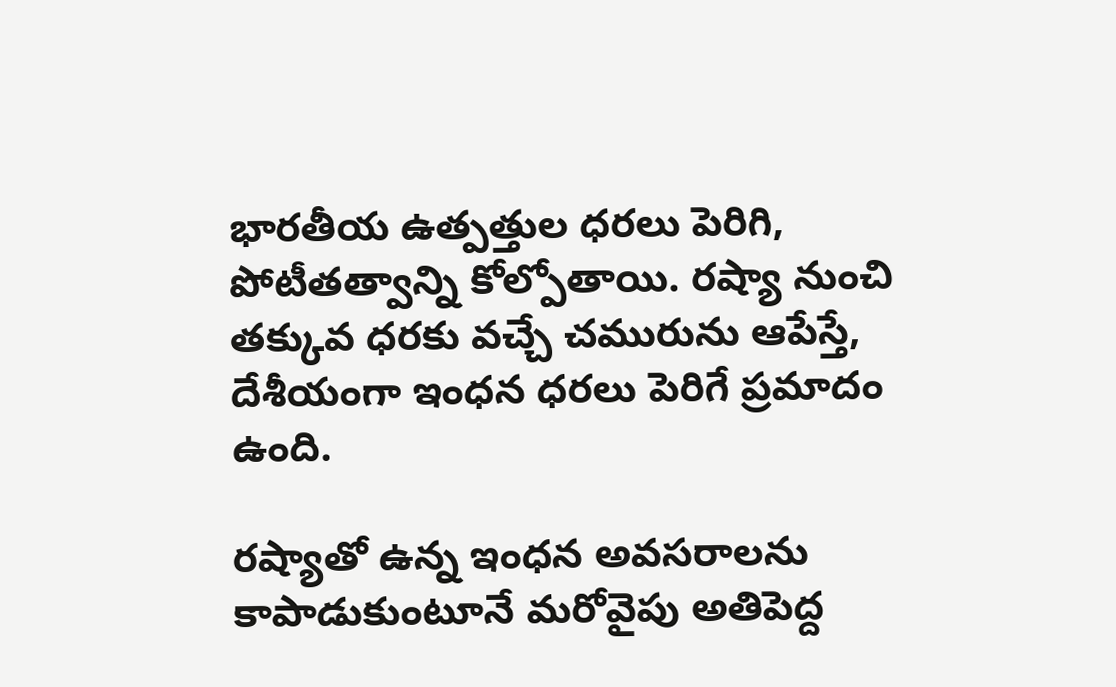భారతీయ ఉత్పత్తుల ధరలు పెరిగి, పోటీతత్వాన్ని కోల్పోతాయి. రష్యా నుంచి తక్కువ ధరకు వచ్చే చమురును ఆపేస్తే, దేశీయంగా ఇంధన ధరలు పెరిగే ప్రమాదం ఉంది.

రష్యాతో ఉన్న ఇంధన అవసరాలను కాపాడుకుంటూనే మరోవైపు అతిపెద్ద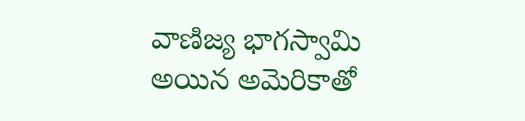వాణిజ్య భాగస్వామి అయిన అమెరికాతో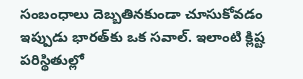సంబంధాలు దెబ్బతినకుండా చూసుకోవడం ఇప్పుడు భారత్‌కు ఒక సవాల్. ఇలాంటి క్లిష్ట పరిస్థితుల్లో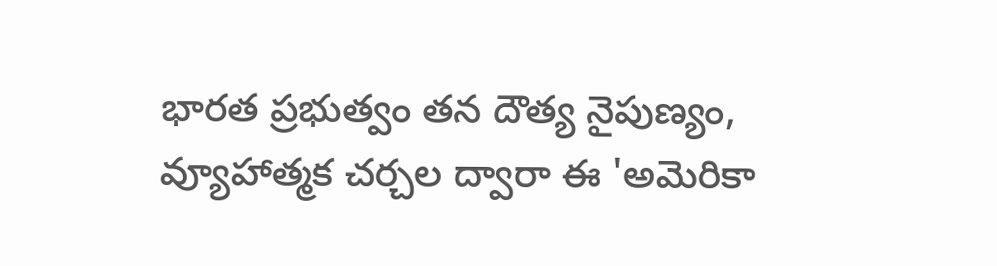భారత ప్రభుత్వం తన దౌత్య నైపుణ్యం, వ్యూహాత్మక చర్చల ద్వారా ఈ 'అమెరికా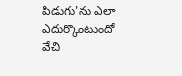పిడుగు'ను ఎలా ఎదుర్కొంటుందో వేచి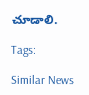చూడాలి.

Tags:

Similar News